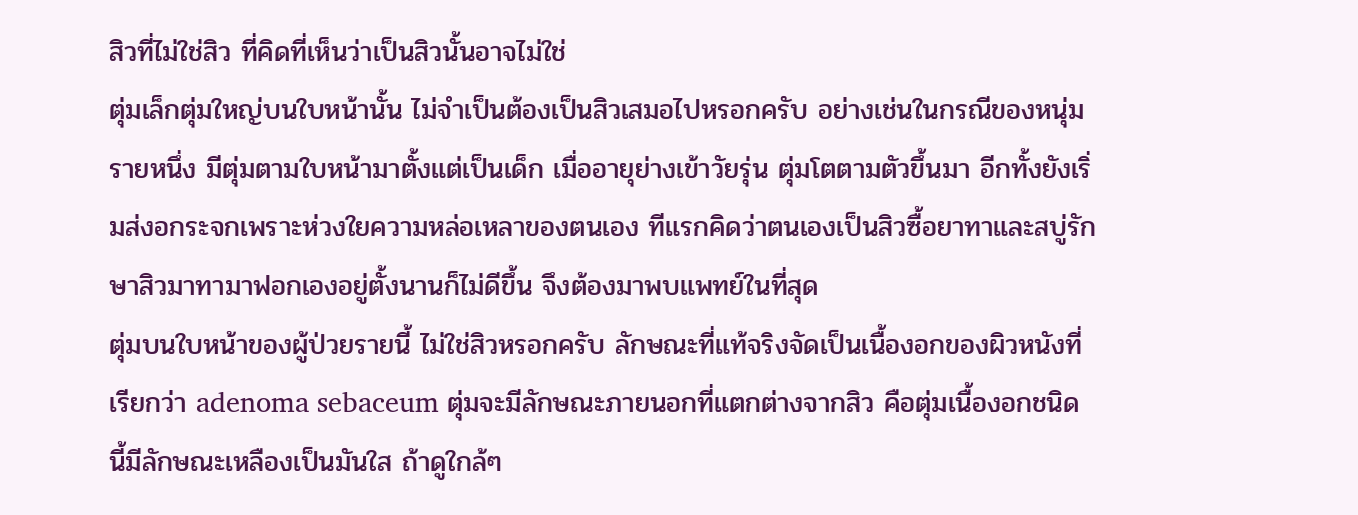สิวที่ไม่ใช่สิว ที่คิดที่เห็นว่าเป็นสิวนั้นอาจไม่ใช่
ตุ่มเล็กตุ่มใหญ่บนใบหน้านั้น ไม่จำเป็นต้องเป็นสิวเสมอไปหรอกครับ อย่างเช่นในกรณีของหนุ่มรายหนึ่ง มีตุ่มตามใบหน้ามาตั้งแต่เป็นเด็ก เมื่ออายุย่างเข้าวัยรุ่น ตุ่มโตตามตัวขึ้นมา อีกทั้งยังเริ่มส่งอกระจกเพราะห่วงใยความหล่อเหลาของตนเอง ทีแรกคิดว่าตนเองเป็นสิวซื้อยาทาและสบู่รักษาสิวมาทามาฟอกเองอยู่ตั้งนานก็ไม่ดีขึ้น จึงต้องมาพบแพทย์ในที่สุด
ตุ่มบนใบหน้าของผู้ป่วยรายนี้ ไม่ใช่สิวหรอกครับ ลักษณะที่แท้จริงจัดเป็นเนื้องอกของผิวหนังที่เรียกว่า adenoma sebaceum ตุ่มจะมีลักษณะภายนอกที่แตกต่างจากสิว คือตุ่มเนื้องอกชนิดนี้มีลักษณะเหลืองเป็นมันใส ถ้าดูใกล้ๆ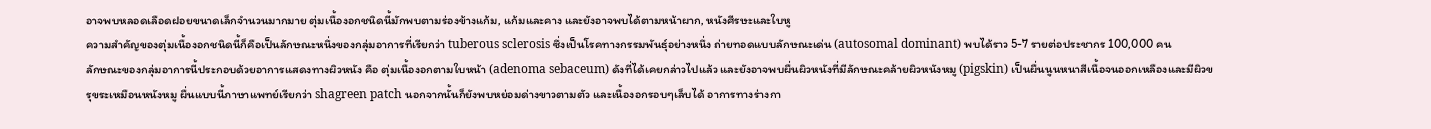อาจพบหลอดเลือดฝอยขนาดเล็กจำนวนมากมาย ตุ่มเนื้องอกชนิดนี้มักพบตามร่องข้างแก้ม, แก้มและคาง และยังอาจพบได้ตามหน้าผาก, หนังศีรษะและใบหู
ความสำคัญของตุ่มเนื้องอกชนิดนี้ก็คือเป็นลักษณะหนึ่งของกลุ่มอาการที่เรียกว่า tuberous sclerosis ซึ่งเป็นโรคทางกรรมพันธุ์อย่างหนึ่ง ถ่ายทอดแบบลักษณะเด่น (autosomal dominant) พบได้ราว 5-7 รายต่อประชากร 100,000 คน
ลักษณะของกลุ่มอาการนี้ประกอบด้วยอาการแสดงทางผิวหนัง คือ ตุ่มเนื้องอกตามใบหน้า (adenoma sebaceum) ดังที่ได้เคยกล่าวไปแล้ว และยังอาจพบผื่นผิวหนังที่มีลักษณะคล้ายผิวหนังหมู (pigskin) เป็นผื่นนูนหนาสีเนื้อจนออกเหลืองและมีผิวขรุขระเหมือนหนังหมู ผื่นแบบนี้ภาษาแพทย์เรียกว่า shagreen patch นอกจากนั้นก็ยังพบหย่อมด่างขาวตามตัว และเนื้องอกรอบๆเล็บได้ อาการทางร่างกา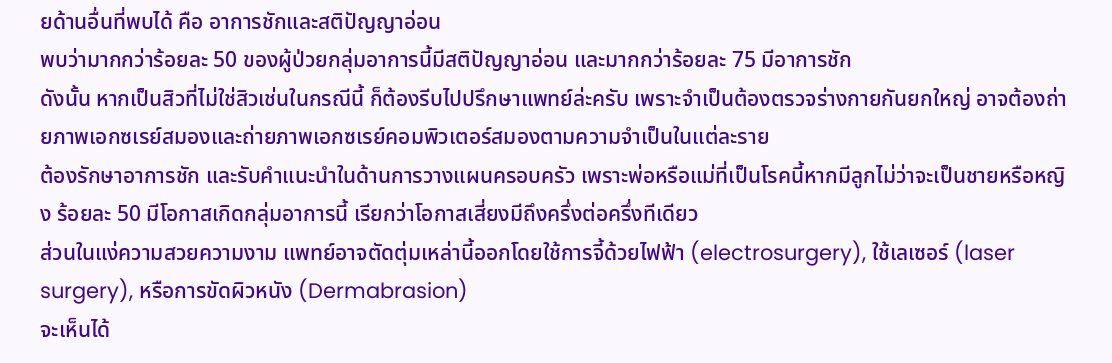ยด้านอื่นที่พบได้ คือ อาการชักและสติปัญญาอ่อน
พบว่ามากกว่าร้อยละ 50 ของผู้ป่วยกลุ่มอาการนี้มีสติปัญญาอ่อน และมากกว่าร้อยละ 75 มีอาการชัก
ดังนั้น หากเป็นสิวที่ไม่ใช่สิวเช่นในกรณีนี้ ก็ต้องรีบไปปรึกษาแพทย์ล่ะครับ เพราะจำเป็นต้องตรวจร่างกายกันยกใหญ่ อาจต้องถ่ายภาพเอกซเรย์สมองและถ่ายภาพเอกซเรย์คอมพิวเตอร์สมองตามความจำเป็นในแต่ละราย
ต้องรักษาอาการชัก และรับคำแนะนำในด้านการวางแผนครอบครัว เพราะพ่อหรือแม่ที่เป็นโรคนี้หากมีลูกไม่ว่าจะเป็นชายหรือหญิง ร้อยละ 50 มีโอกาสเกิดกลุ่มอาการนี้ เรียกว่าโอกาสเสี่ยงมีถึงครึ่งต่อครึ่งทีเดียว
ส่วนในแง่ความสวยความงาม แพทย์อาจตัดตุ่มเหล่านี้ออกโดยใช้การจี้ด้วยไฟฟ้า (electrosurgery), ใช้เลเซอร์ (laser surgery), หรือการขัดผิวหนัง (Dermabrasion)
จะเห็นได้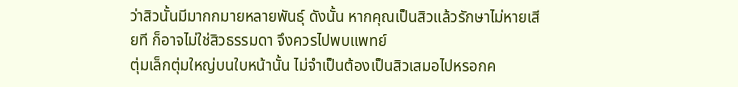ว่าสิวนั้นมีมากกมายหลายพันธุ์ ดังนั้น หากคุณเป็นสิวแล้วรักษาไม่หายเสียที ก็อาจไม่ใช่สิวธรรมดา จึงควรไปพบแพทย์
ตุ่มเล็กตุ่มใหญ่บนใบหน้านั้น ไม่จำเป็นต้องเป็นสิวเสมอไปหรอกค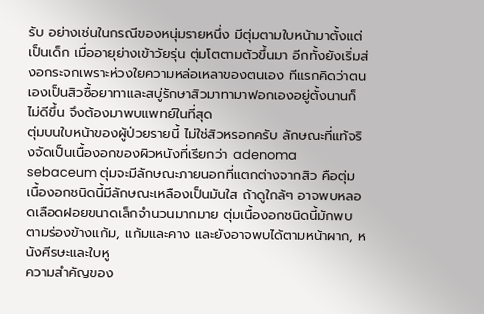รับ อย่างเช่นในกรณีของหนุ่มรายหนึ่ง มีตุ่มตามใบหน้ามาตั้งแต่เป็นเด็ก เมื่ออายุย่างเข้าวัยรุ่น ตุ่มโตตามตัวขึ้นมา อีกทั้งยังเริ่มส่งอกระจกเพราะห่วงใยความหล่อเหลาของตนเอง ทีแรกคิดว่าตนเองเป็นสิวซื้อยาทาและสบู่รักษาสิวมาทามาฟอกเองอยู่ตั้งนานก็ไม่ดีขึ้น จึงต้องมาพบแพทย์ในที่สุด
ตุ่มบนใบหน้าของผู้ป่วยรายนี้ ไม่ใช่สิวหรอกครับ ลักษณะที่แท้จริงจัดเป็นเนื้องอกของผิวหนังที่เรียกว่า adenoma sebaceum ตุ่มจะมีลักษณะภายนอกที่แตกต่างจากสิว คือตุ่มเนื้องอกชนิดนี้มีลักษณะเหลืองเป็นมันใส ถ้าดูใกล้ๆ อาจพบหลอดเลือดฝอยขนาดเล็กจำนวนมากมาย ตุ่มเนื้องอกชนิดนี้มักพบตามร่องข้างแก้ม, แก้มและคาง และยังอาจพบได้ตามหน้าผาก, หนังศีรษะและใบหู
ความสำคัญของ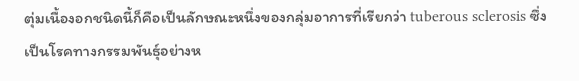ตุ่มเนื้องอกชนิดนี้ก็คือเป็นลักษณะหนึ่งของกลุ่มอาการที่เรียกว่า tuberous sclerosis ซึ่งเป็นโรคทางกรรมพันธุ์อย่างห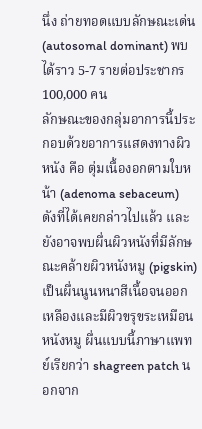นึ่ง ถ่ายทอดแบบลักษณะเด่น (autosomal dominant) พบได้ราว 5-7 รายต่อประชากร 100,000 คน
ลักษณะของกลุ่มอาการนี้ประกอบด้วยอาการแสดงทางผิวหนัง คือ ตุ่มเนื้องอกตามใบหน้า (adenoma sebaceum) ดังที่ได้เคยกล่าวไปแล้ว และยังอาจพบผื่นผิวหนังที่มีลักษณะคล้ายผิวหนังหมู (pigskin) เป็นผื่นนูนหนาสีเนื้อจนออกเหลืองและมีผิวขรุขระเหมือนหนังหมู ผื่นแบบนี้ภาษาแพทย์เรียกว่า shagreen patch นอกจาก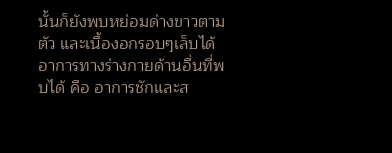นั้นก็ยังพบหย่อมด่างขาวตามตัว และเนื้องอกรอบๆเล็บได้ อาการทางร่างกายด้านอื่นที่พบได้ คือ อาการชักและส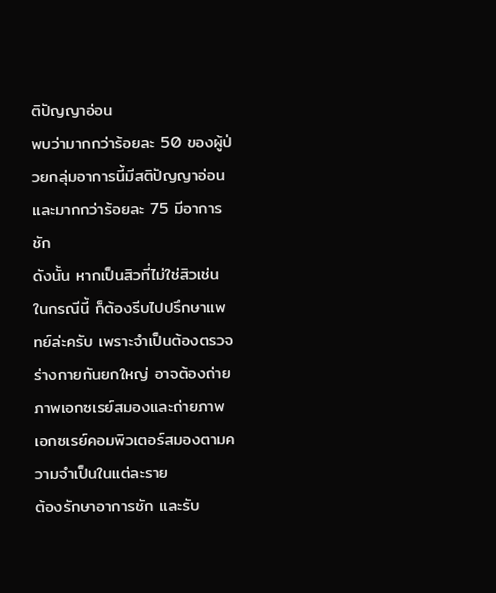ติปัญญาอ่อน
พบว่ามากกว่าร้อยละ 50 ของผู้ป่วยกลุ่มอาการนี้มีสติปัญญาอ่อน และมากกว่าร้อยละ 75 มีอาการชัก
ดังนั้น หากเป็นสิวที่ไม่ใช่สิวเช่นในกรณีนี้ ก็ต้องรีบไปปรึกษาแพทย์ล่ะครับ เพราะจำเป็นต้องตรวจร่างกายกันยกใหญ่ อาจต้องถ่ายภาพเอกซเรย์สมองและถ่ายภาพเอกซเรย์คอมพิวเตอร์สมองตามความจำเป็นในแต่ละราย
ต้องรักษาอาการชัก และรับ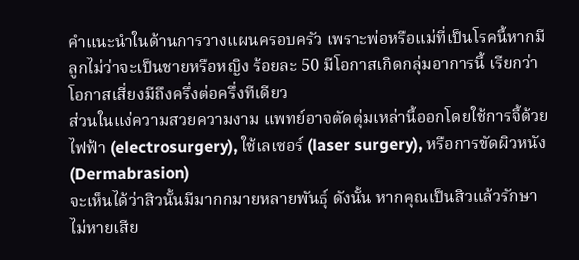คำแนะนำในด้านการวางแผนครอบครัว เพราะพ่อหรือแม่ที่เป็นโรคนี้หากมีลูกไม่ว่าจะเป็นชายหรือหญิง ร้อยละ 50 มีโอกาสเกิดกลุ่มอาการนี้ เรียกว่าโอกาสเสี่ยงมีถึงครึ่งต่อครึ่งทีเดียว
ส่วนในแง่ความสวยความงาม แพทย์อาจตัดตุ่มเหล่านี้ออกโดยใช้การจี้ด้วยไฟฟ้า (electrosurgery), ใช้เลเซอร์ (laser surgery), หรือการขัดผิวหนัง (Dermabrasion)
จะเห็นได้ว่าสิวนั้นมีมากกมายหลายพันธุ์ ดังนั้น หากคุณเป็นสิวแล้วรักษาไม่หายเสีย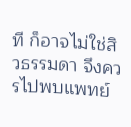ที ก็อาจไม่ใช่สิวธรรมดา จึงควรไปพบแพทย์